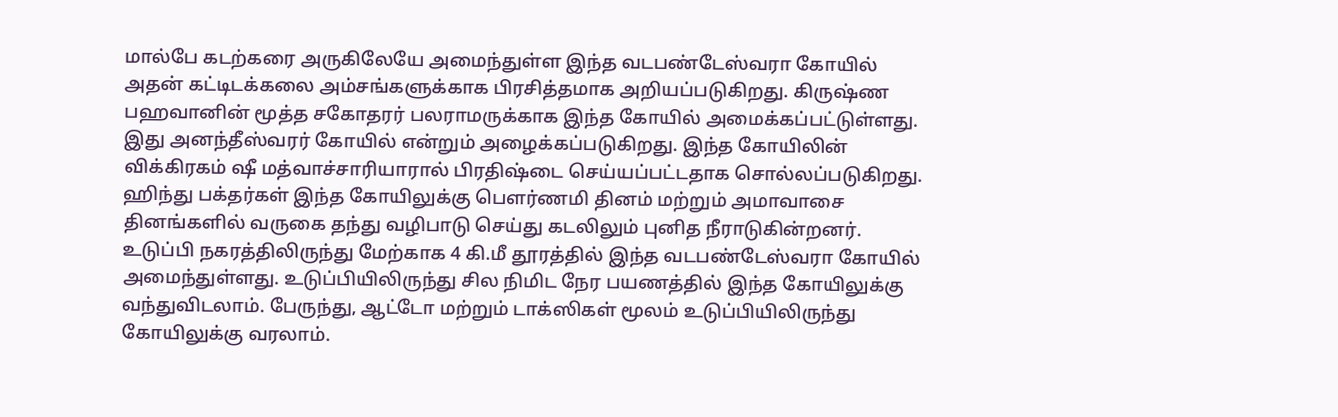மால்பே கடற்கரை அருகிலேயே அமைந்துள்ள இந்த வடபண்டேஸ்வரா கோயில் அதன் கட்டிடக்கலை அம்சங்களுக்காக பிரசித்தமாக அறியப்படுகிறது. கிருஷ்ண பஹவானின் மூத்த சகோதரர் பலராமருக்காக இந்த கோயில் அமைக்கப்பட்டுள்ளது.
இது அனந்தீஸ்வரர் கோயில் என்றும் அழைக்கப்படுகிறது. இந்த கோயிலின் விக்கிரகம் ஷீ மத்வாச்சாரியாரால் பிரதிஷ்டை செய்யப்பட்டதாக சொல்லப்படுகிறது.
ஹிந்து பக்தர்கள் இந்த கோயிலுக்கு பௌர்ணமி தினம் மற்றும் அமாவாசை தினங்களில் வருகை தந்து வழிபாடு செய்து கடலிலும் புனித நீராடுகின்றனர்.
உடுப்பி நகரத்திலிருந்து மேற்காக 4 கி.மீ தூரத்தில் இந்த வடபண்டேஸ்வரா கோயில் அமைந்துள்ளது. உடுப்பியிலிருந்து சில நிமிட நேர பயணத்தில் இந்த கோயிலுக்கு வந்துவிடலாம். பேருந்து, ஆட்டோ மற்றும் டாக்ஸிகள் மூலம் உடுப்பியிலிருந்து கோயிலுக்கு வரலாம்.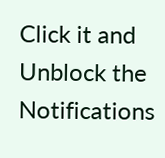Click it and Unblock the Notifications